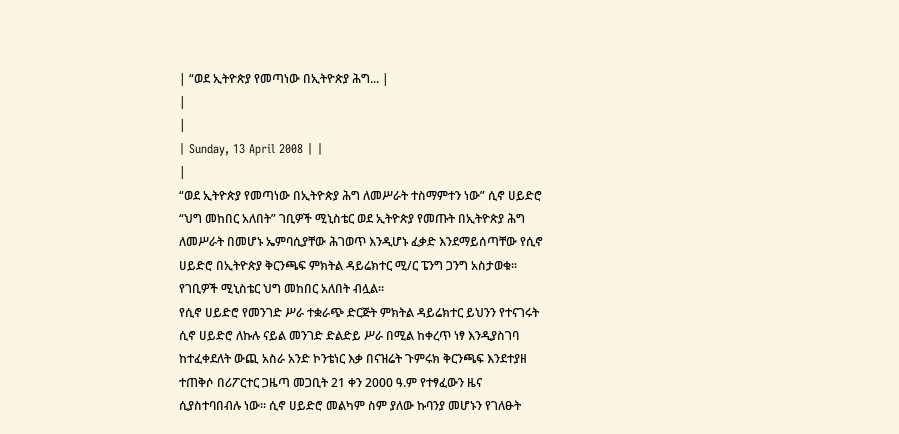| “ወደ ኢትዮጵያ የመጣነው በኢትዮጵያ ሕግ... |
|
|
| Sunday, 13 April 2008 | |
|
“ወደ ኢትዮጵያ የመጣነው በኢትዮጵያ ሕግ ለመሥራት ተስማምተን ነው” ሲኖ ሀይድሮ “ህግ መከበር አለበት” ገቢዎች ሚኒስቴር ወደ ኢትዮጵያ የመጡት በኢትዮጵያ ሕግ ለመሥራት በመሆኑ ኤምባሲያቸው ሕገወጥ እንዲሆኑ ፈቃድ እንደማይሰጣቸው የሲኖ ሀይድሮ በኢትዮጵያ ቅርንጫፍ ምክትል ዳይሬክተር ሚ/ር ፔንግ ጋንግ አስታወቁ፡፡ የገቢዎች ሚኒስቴር ህግ መከበር አለበት ብሏል፡፡
የሲኖ ሀይድሮ የመንገድ ሥራ ተቋራጭ ድርጅት ምክትል ዳይሬክተር ይህንን የተናገሩት ሲኖ ሀይድሮ ለኩሉ ናይል መንገድ ድልድይ ሥራ በሚል ከቀረጥ ነፃ እንዲያስገባ ከተፈቀደለት ውጪ አስራ አንድ ኮንቴነር እቃ በናዝሬት ጉምሩክ ቅርንጫፍ እንደተያዘ ተጠቅሶ በሪፖርተር ጋዜጣ መጋቢት 21 ቀን 2000 ዓ.ም የተፃፈውን ዜና ሲያስተባበብሉ ነው፡፡ ሲኖ ሀይድሮ መልካም ስም ያለው ኩባንያ መሆኑን የገለፁት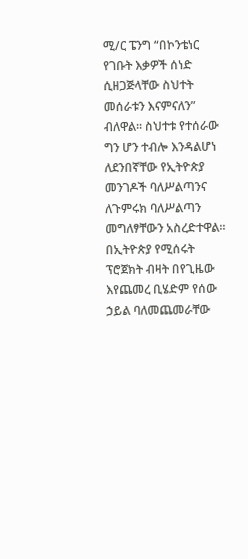ሚ/ር ፔንግ “በኮንቴነር የገቡት እቃዎች ሰነድ ሲዘጋጅላቸው ስህተት መሰራቱን እናምናለን” ብለዋል፡፡ ስህተቱ የተሰራው ግን ሆን ተብሎ እንዳልሆነ ለደንበኛቸው የኢትዮጵያ መንገዶች ባለሥልጣንና ለጉምሩክ ባለሥልጣን መግለፃቸውን አስረድተዋል፡፡ በኢትዮጵያ የሚሰሩት ፕሮጀክት ብዛት በየጊዜው እየጨመረ ቢሄድም የሰው ኃይል ባለመጨመራቸው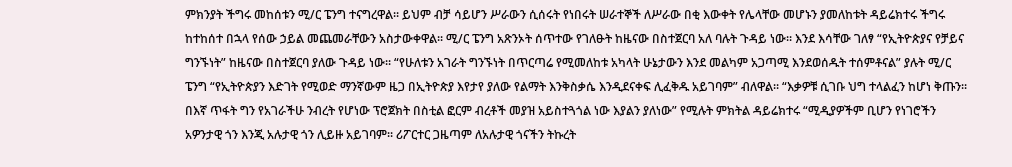ምክንያት ችግሩ መከሰቱን ሚ/ር ፔንግ ተናግረዋል፡፡ ይህም ብቻ ሳይሆን ሥራውን ሲሰሩት የነበሩት ሠራተኞች ለሥራው በቂ እውቀት የሌላቸው መሆኑን ያመለከቱት ዳይሬክተሩ ችግሩ ከተከሰተ በኋላ የሰው ኃይል መጨመራቸውን አስታውቀዋል፡፡ ሚ/ር ፔንግ አጽንኦት ሰጥተው የገለፁት ከዜናው በስተጀርባ አለ ባሉት ጉዳይ ነው፡፡ እንደ እሳቸው ገለፃ “የኢትዮጵያና የቻይና ግንኙነት” ከዜናው በስተጀርባ ያለው ጉዳይ ነው፡፡ “የሁለቱን አገራት ግንኙነት በጥርጣሬ የሚመለከቱ አካላት ሁኔታውን እንደ መልካም አጋጣሚ እንደወሰዱት ተሰምቶናል” ያሉት ሚ/ር ፔንግ “የኢትዮጵያን እድገት የሚወድ ማንኛውም ዜጋ በኢትዮጵያ እየታየ ያለው የልማት እንቅስቃሴ እንዲደናቀፍ ሊፈቅዱ አይገባም” ብለዋል፡፡ “እቃዎቹ ሲገቡ ህግ ተላልፈን ከሆነ ቅጡን፡፡ በእኛ ጥፋት ግን የአገራችሁ ንብረት የሆነው ፕሮጀክት በስቲል ፎርም ብረቶች መያዝ አይስተጓጎል ነው እያልን ያለነው” የሚሉት ምክትል ዳይሬክተሩ “ሚዲያዎችም ቢሆን የነገሮችን አዎንታዊ ጎን እንጂ አሉታዊ ጎን ሊይዙ አይገባም፡፡ ሪፖርተር ጋዜጣም ለአሉታዊ ጎናችን ትኩረት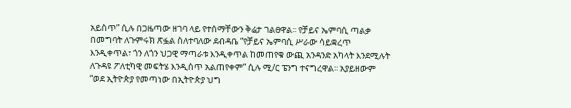አይስጥ” ሲሉ በጋዜጣው ዘገባ ላይ የተሰማቸውን ቅሬታ ገልፀዋል፡፡ የቻይና ኤምባሲ ጣልቃ በመግባት ለጉምሩክ ጽፏል ስለተባለው ደብዳቤ “የቻይና ኤምባሲ ሥራው ሳይቋረጥ እንዲቀጥል፣ ጎን ለጎን ህጋዊ ማጣራቱ እንዲቀጥል ከመጠየቁ ውጪ አንዳንድ አካላት እንደሚሉት ለጉዳዩ ፖለቲካዊ መፍትሄ እንዲሰጥ አልጠየቀም” ሲሉ ሚ/ር ፔንግ ተናግረዋል፡፡ አያይዘውም “ወደ ኢትዮጵያ የመጣነው በኢትዮጵያ ህግ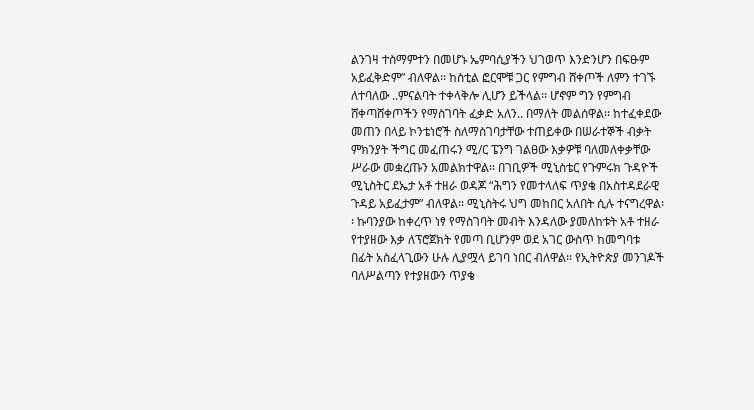ልንገዛ ተስማምተን በመሆኑ ኤምባሲያችን ህገወጥ እንድንሆን በፍፁም አይፈቅድም” ብለዋል፡፡ ከስቲል ፎርሞቹ ጋር የምግብ ሸቀጦች ለምን ተገኙ ለተባለው ..ምናልባት ተቀላቅሎ ሊሆን ይችላል፡፡ ሆኖም ግን የምግብ ሸቀጣሸቀጦችን የማስገባት ፈቃድ አለን.. በማለት መልሰዋል፡፡ ከተፈቀደው መጠን በላይ ኮንቴነሮች ስለማስገባታቸው ተጠይቀው በሠራተኞች ብቃት ምክንያት ችግር መፈጠሩን ሚ/ር ፔንግ ገልፀው እቃዎቹ ባለመለቀቃቸው ሥራው መቋረጡን አመልክተዋል፡፡ በገቢዎች ሚኒስቴር የጉምሩክ ጉዳዮች ሚኒስትር ደኤታ አቶ ተዘራ ወዳጆ “ሕግን የመተላለፍ ጥያቄ በአስተዳደራዊ ጉዳይ አይፈታም” ብለዋል፡፡ ሚኒስትሩ ህግ መከበር አለበት ሲሉ ተናግረዋል፡፡ ኩባንያው ከቀረጥ ነፃ የማስገባት መብት እንዳለው ያመለከቱት አቶ ተዘራ የተያዘው እቃ ለፕሮጀክት የመጣ ቢሆንም ወደ አገር ውስጥ ከመግባቱ በፊት አስፈላጊውን ሁሉ ሊያሟላ ይገባ ነበር ብለዋል፡፡ የኢትዮጵያ መንገዶች ባለሥልጣን የተያዘውን ጥያቄ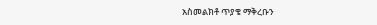አስመልክቶ ጥያቄ ማቅረቡን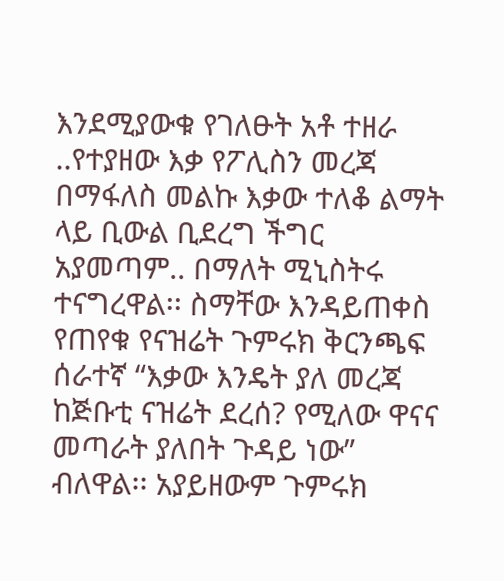እንደሚያውቁ የገለፁት አቶ ተዘራ ..የተያዘው እቃ የፖሊስን መረጃ በማፋለስ መልኩ እቃው ተለቆ ልማት ላይ ቢውል ቢደረግ ችግር አያመጣም.. በማለት ሚኒስትሩ ተናግረዋል፡፡ ስማቸው እንዳይጠቀስ የጠየቁ የናዝሬት ጉምሩክ ቅርንጫፍ ሰራተኛ “እቃው እንዴት ያለ መረጃ ከጅቡቲ ናዝሬት ደረሰ? የሚለው ዋናና መጣራት ያለበት ጉዳይ ነው” ብለዋል፡፡ አያይዘውም ጉምሩክ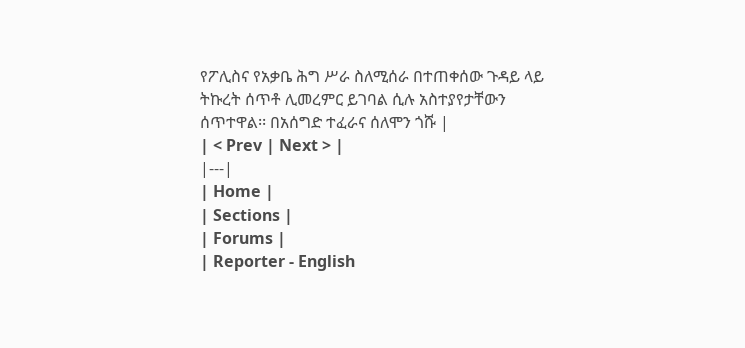የፖሊስና የአቃቤ ሕግ ሥራ ስለሚሰራ በተጠቀሰው ጉዳይ ላይ ትኩረት ሰጥቶ ሊመረምር ይገባል ሲሉ አስተያየታቸውን ሰጥተዋል፡፡ በአሰግድ ተፈራና ሰለሞን ጎሹ |
| < Prev | Next > |
|---|
| Home |
| Sections |
| Forums |
| Reporter - English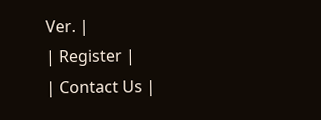Ver. |
| Register |
| Contact Us |